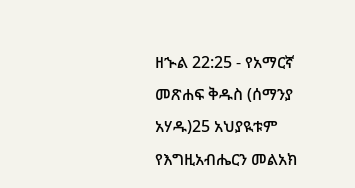ዘኍል 22:25 - የአማርኛ መጽሐፍ ቅዱስ (ሰማንያ አሃዱ)25 አህያዪቱም የእግዚአብሔርን መልአክ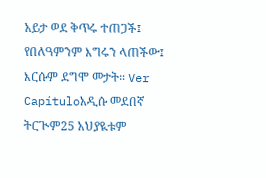አይታ ወደ ቅጥሩ ተጠጋች፤ የበለዓምንም እግሩን ላጠችው፤ እርሱም ደግሞ መታት። Ver Capítuloአዲሱ መደበኛ ትርጒም25 አህያዪቱም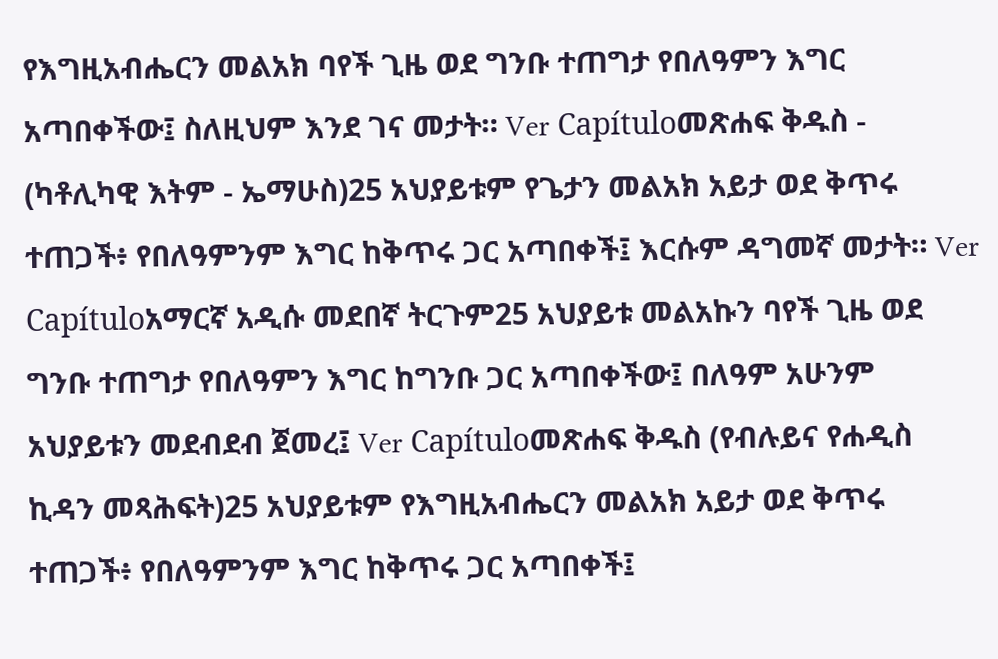የእግዚአብሔርን መልአክ ባየች ጊዜ ወደ ግንቡ ተጠግታ የበለዓምን እግር አጣበቀችው፤ ስለዚህም እንደ ገና መታት። Ver Capítuloመጽሐፍ ቅዱስ - (ካቶሊካዊ እትም - ኤማሁስ)25 አህያይቱም የጌታን መልአክ አይታ ወደ ቅጥሩ ተጠጋች፥ የበለዓምንም እግር ከቅጥሩ ጋር አጣበቀች፤ እርሱም ዳግመኛ መታት። Ver Capítuloአማርኛ አዲሱ መደበኛ ትርጉም25 አህያይቱ መልአኩን ባየች ጊዜ ወደ ግንቡ ተጠግታ የበለዓምን እግር ከግንቡ ጋር አጣበቀችው፤ በለዓም አሁንም አህያይቱን መደብደብ ጀመረ፤ Ver Capítuloመጽሐፍ ቅዱስ (የብሉይና የሐዲስ ኪዳን መጻሕፍት)25 አህያይቱም የእግዚአብሔርን መልአክ አይታ ወደ ቅጥሩ ተጠጋች፥ የበለዓምንም እግር ከቅጥሩ ጋር አጣበቀች፤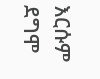እርሱም ደግሞ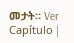መታት። Ver Capítulo |